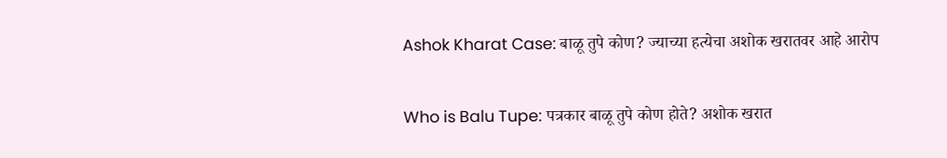Ashok Kharat Case: बाळू तुपे कोण? ज्याच्या हत्येचा अशोक खरातवर आहे आरोप

Who is Balu Tupe: पत्रकार बाळू तुपे कोण होते? अशोक खरात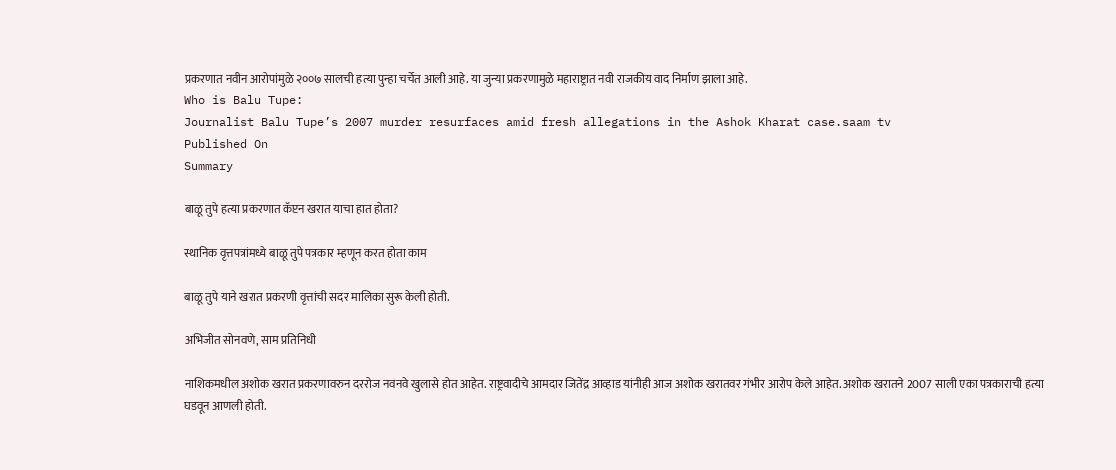प्रकरणात नवीन आरोपांमुळे २००७ सालची हत्या पुन्हा चर्चेत आली आहे. या जुन्या प्रकरणामुळे महाराष्ट्रात नवी राजकीय वाद निर्माण झाला आहे.
Who is Balu Tupe:
Journalist Balu Tupe’s 2007 murder resurfaces amid fresh allegations in the Ashok Kharat case.saam tv
Published On
Summary

बाळू तुपे हत्या प्रकरणात कॅप्टन खरात याचा हात होता?

स्थानिक वृत्तपत्रांमध्ये बाळू तुपे पत्रकार म्हणून करत होता काम

बाळू तुपे याने खरात प्रकरणी वृत्तांची सदर मालिका सुरू केली होती.

अभिजीत सोनवणे, साम प्रतिनिधी

नाशिकमधील अशोक खरात प्रकरणावरुन दररोज नवनवे खुलासे होत आहेत. राष्ट्रवादीचे आमदार जितेंद्र आव्हाड यांनीही आज अशोक खरातवर गंभीर आरोप केले आहेत. अशोक खरातने 2007 साली एका पत्रकाराची हत्या घडवून आणली होती.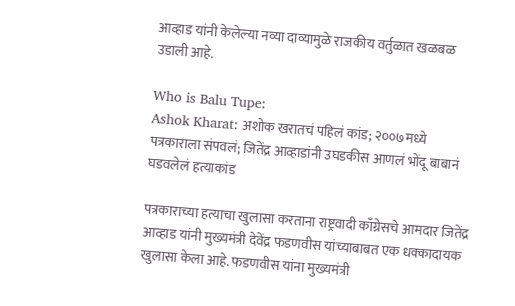आव्हाड यांनी केलेल्या नव्या दाव्यामुळे राजकीय वर्तुळात खळबळ उडाली आहे.

Who is Balu Tupe:
Ashok Kharat: अशोक खरातचं पहिलं कांड; २००७मध्ये पत्रकाराला संपवलं; जितेंद्र आव्हाडांनी उघडकीस आणलं भोंदू बाबानं घडवलेलं हत्याकांड

पत्रकाराच्या हत्याचा खुलासा करताना राष्ट्रवादी काँग्रेसचे आमदार जितेंद्र आव्हाड यांनी मुख्यमंत्री देवेंद्र फडणवीस यांच्याबाबत एक धक्कादायक खुलासा केला आहे. फडणवीस यांना मुख्यमंत्री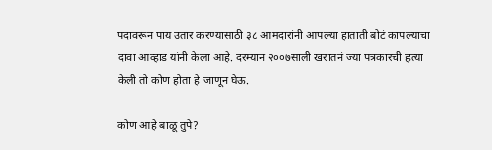पदावरून पाय उतार करण्यासाठी ३८ आमदारांनी आपल्या हाताती बोटं कापल्याचा दावा आव्हाड यांनी केला आहे. दरम्यान २००७साली खरातनं ज्या पत्रकारची हत्या केली तो कोण होता हे जाणून घेऊ.

कोण आहे बाळू तुपे?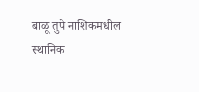बाळू तुपे नाशिकमधील स्थानिक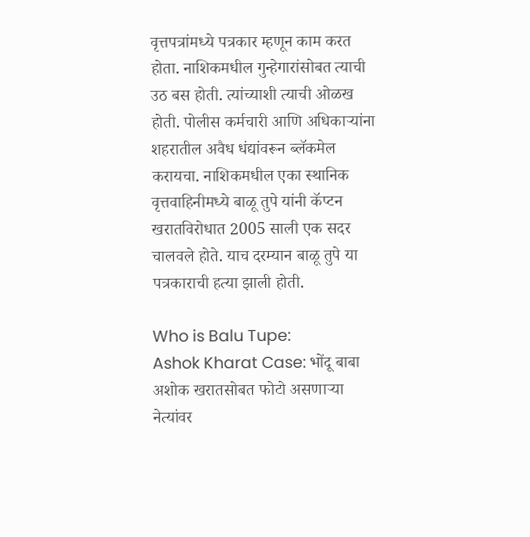वृत्तपत्रांमध्ये पत्रकार म्हणून काम करत होता. नाशिकमधील गुन्हेगारांसोबत त्याची उठ बस होती. त्यांच्याशी त्याची ओळख होती. पोलीस कर्मचारी आणि अधिकाऱ्यांना शहरातील अवैध धंद्यांवरून ब्लॅकमेल करायचा. नाशिकमधील एका स्थानिक वृत्तवाहिनीमध्ये बाळू तुपे यांनी कॅप्टन खरातविरोधात 2005 साली एक सदर चालवले होते. याच दरम्यान बाळू तुपे या पत्रकाराची हत्या झाली होती.

Who is Balu Tupe:
Ashok Kharat Case: भोंदू बाबा अशोक खरातसोबत फोटो असणाऱ्या नेत्यांवर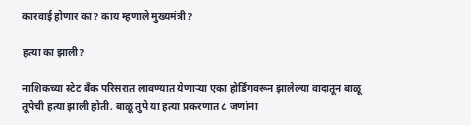कारवाई होणार का? काय म्हणाले मुख्यमंत्री?

हत्या का झाली?

नाशिकच्या स्टेट बँक परिसरात लावण्यात येणाऱ्या एका होर्डिंगवरून झालेल्या वादातून बाळू तूपेची हत्या झाली होती. बाळू तुपे या हत्या प्रकरणात ८ जणांना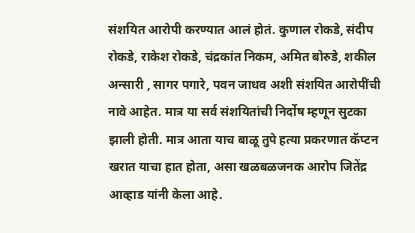संशयित आरोपी करण्यात आलं होतं. कुणाल रोकडे, संदीप रोकडे, राकेश रोकडे, चंद्रकांत निकम, अमित बोरुडे, शकील अन्सारी , सागर पगारे, पवन जाधव अशी संशयित आरोपींची नावे आहेत. मात्र या सर्व संशयितांची निर्दोष म्हणून सुटका झाली होती. मात्र आता याच बाळू तुपे हत्या प्रकरणात कॅप्टन खरात याचा हात होता, असा खळबळजनक आरोप जितेंद्र आव्हाड यांनी केला आहे.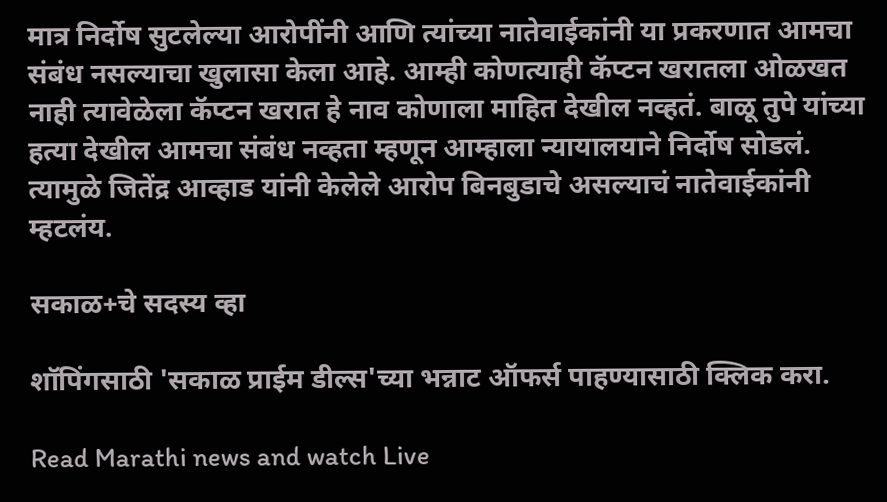मात्र निर्दोष सुटलेल्या आरोपींनी आणि त्यांच्या नातेवाईकांनी या प्रकरणात आमचा संबंध नसल्याचा खुलासा केला आहे. आम्ही कोणत्याही कॅप्टन खरातला ओळखत नाही त्यावेळेला कॅप्टन खरात हे नाव कोणाला माहित देखील नव्हतं. बाळू तुपे यांच्या हत्या देखील आमचा संबंध नव्हता म्हणून आम्हाला न्यायालयाने निर्दोष सोडलं. त्यामुळे जितेंद्र आव्हाड यांनी केलेले आरोप बिनबुडाचे असल्याचं नातेवाईकांनी म्हटलंय.

सकाळ+चे सदस्य व्हा

शॉपिंगसाठी 'सकाळ प्राईम डील्स'च्या भन्नाट ऑफर्स पाहण्यासाठी क्लिक करा.

Read Marathi news and watch Live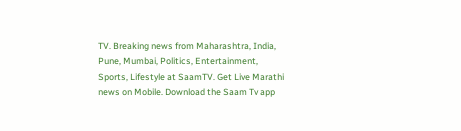TV. Breaking news from Maharashtra, India, Pune, Mumbai, Politics, Entertainment, Sports, Lifestyle at SaamTV. Get Live Marathi news on Mobile. Download the Saam Tv app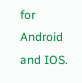for Android and IOS.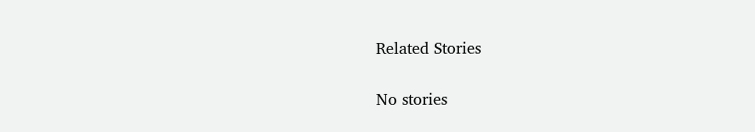Related Stories

No stories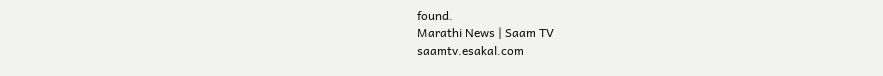found.
Marathi News | Saam TV
saamtv.esakal.com